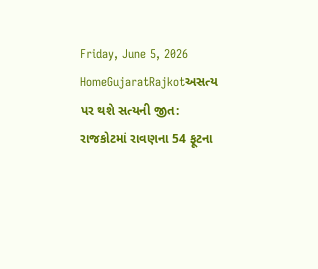Friday, June 5, 2026
HomeGujaratRajkotઅસત્ય પર થશે સત્યની જીત: રાજકોટમાં રાવણના 54 ફૂટના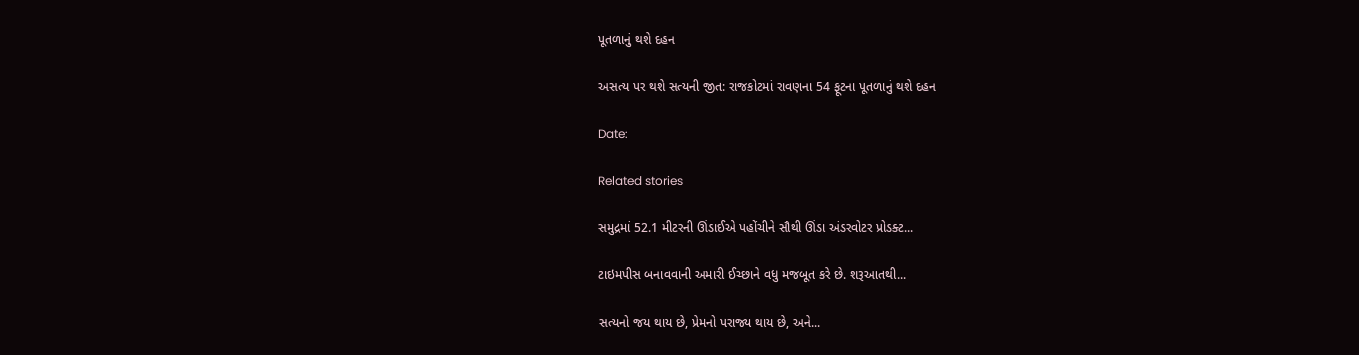પૂતળાનું થશે દહન

અસત્ય પર થશે સત્યની જીત: રાજકોટમાં રાવણના 54 ફૂટના પૂતળાનું થશે દહન

Date:

Related stories

સમુદ્રમાં 52.1 મીટરની ઊંડાઈએ પહોંચીને સૌથી ઊંડા અંડરવોટર પ્રોડક્ટ...

ટાઇમપીસ બનાવવાની અમારી ઈચ્છાને વધુ મજબૂત કરે છે. શરૂઆતથી...

સત્યનો જય થાય છે, પ્રેમનો પરાજ્ય થાય છે, અને...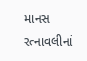માનસ રત્નાવલીનાં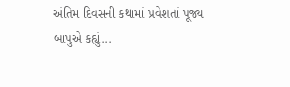અંતિમ દિવસની કથામાં પ્રવેશતાં પૂજ્ય બાપુએ કહ્યું...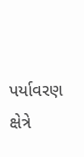પર્યાવરણ ક્ષેત્રે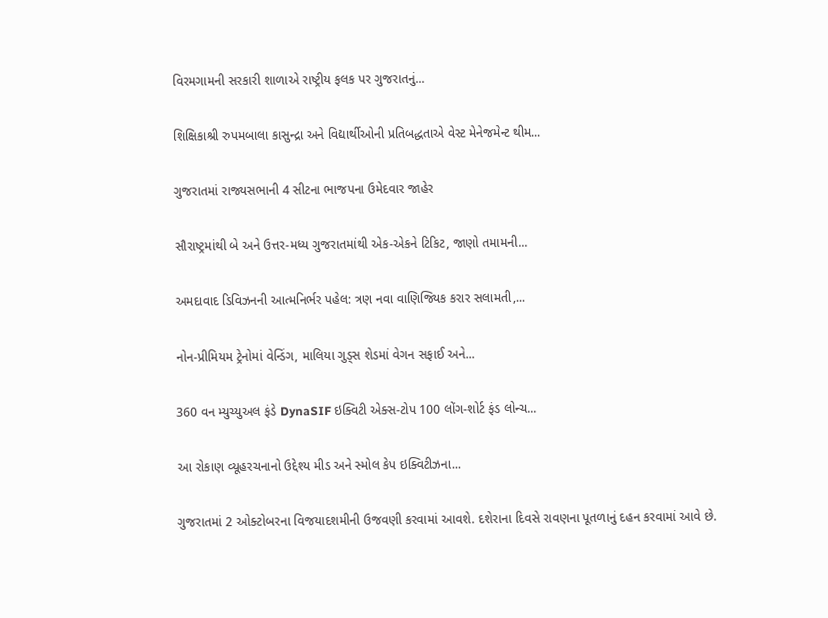વિરમગામની સરકારી શાળાએ રાષ્ટ્રીય ફલક પર ગુજરાતનું...

શિક્ષિકાશ્રી રુપમબાલા કાસુન્દ્રા અને વિદ્યાર્થીઓની પ્રતિબદ્ધતાએ વેસ્ટ મેનેજમેન્ટ થીમ...

ગુજરાતમાં રાજ્યસભાની 4 સીટના ભાજપના ઉમેદવાર જાહેર

સૌરાષ્ટ્રમાંથી બે અને ઉત્તર-મધ્ય ગુજરાતમાંથી એક-એકને ટિકિટ, જાણો તમામની...

અમદાવાદ ડિવિઝનની આત્મનિર્ભર પહેલ: ત્રણ નવા વાણિજ્યિક કરાર સલામતી,...

નોન-પ્રીમિયમ ટ્રેનોમાં વેન્ડિંગ, માલિયા ગુડ્સ શેડમાં વેગન સફાઈ અને...

360 વન મ્યુચ્યુઅલ ફંડે DynaSIF ઇક્વિટી એક્સ-ટોપ 100 લોંગ-શોર્ટ ફંડ લોન્ચ...

આ રોકાણ વ્યૂહરચનાનો ઉદ્દેશ્ય મીડ અને સ્મોલ કેપ ઇક્વિટીઝના...

ગુજરાતમાં 2 ઓક્ટોબરના વિજયાદશમીની ઉજવણી કરવામાં આવશે. દશેરાના દિવસે રાવણના પૂતળાનું દહન કરવામાં આવે છે.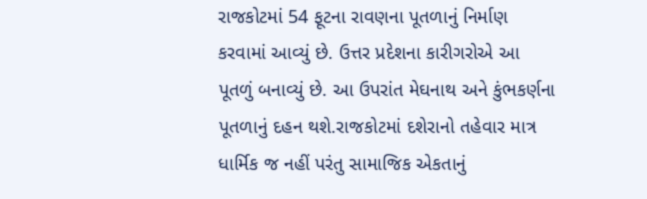રાજકોટમાં 54 ફૂટના રાવણના પૂતળાનું નિર્માણ કરવામાં આવ્યું છે. ઉત્તર પ્રદેશના કારીગરોએ આ પૂતળું બનાવ્યું છે. આ ઉપરાંત મેઘનાથ અને કુંભકર્ણના પૂતળાનું દહન થશે.રાજકોટમાં દશેરાનો તહેવાર માત્ર ધાર્મિક જ નહીં પરંતુ સામાજિક એકતાનું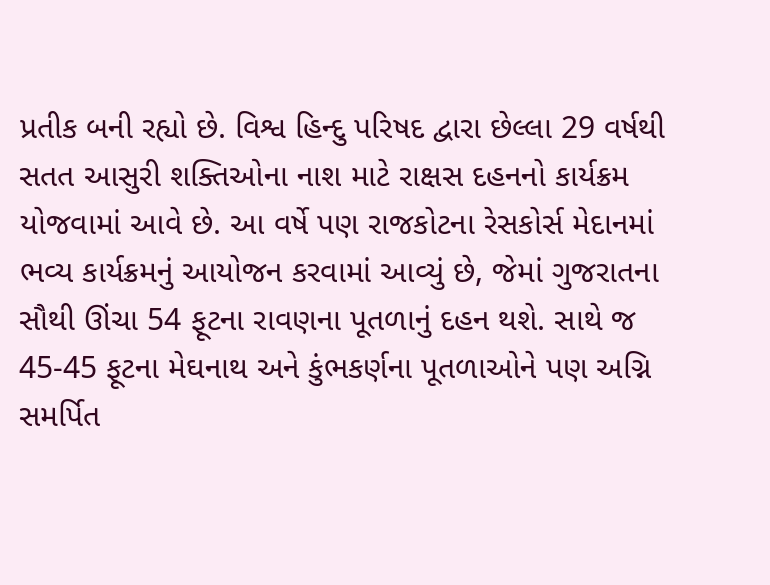પ્રતીક બની રહ્યો છે. વિશ્વ હિન્દુ પરિષદ દ્વારા છેલ્લા 29 વર્ષથી સતત આસુરી શક્તિઓના નાશ માટે રાક્ષસ દહનનો કાર્યક્રમ યોજવામાં આવે છે. આ વર્ષે પણ રાજકોટના રેસકોર્સ મેદાનમાં ભવ્ય કાર્યક્રમનું આયોજન કરવામાં આવ્યું છે, જેમાં ગુજરાતના સૌથી ઊંચા 54 ફૂટના રાવણના પૂતળાનું દહન થશે. સાથે જ 45-45 ફૂટના મેઘનાથ અને કુંભકર્ણના પૂતળાઓને પણ અગ્નિ સમર્પિત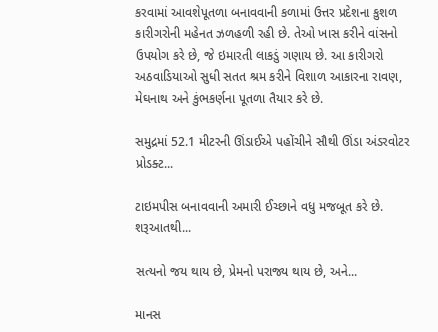કરવામાં આવશેપૂતળા બનાવવાની કળામાં ઉત્તર પ્રદેશના કુશળ કારીગરોની મહેનત ઝળહળી રહી છે. તેઓ ખાસ કરીને વાંસનો ઉપયોગ કરે છે, જે ઇમારતી લાકડું ગણાય છે. આ કારીગરો અઠવાડિયાઓ સુધી સતત શ્રમ કરીને વિશાળ આકારના રાવણ, મેઘનાથ અને કુંભકર્ણના પૂતળા તૈયાર કરે છે.

સમુદ્રમાં 52.1 મીટરની ઊંડાઈએ પહોંચીને સૌથી ઊંડા અંડરવોટર પ્રોડક્ટ...

ટાઇમપીસ બનાવવાની અમારી ઈચ્છાને વધુ મજબૂત કરે છે. શરૂઆતથી...

સત્યનો જય થાય છે, પ્રેમનો પરાજ્ય થાય છે, અને...

માનસ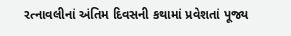રત્નાવલીનાં અંતિમ દિવસની કથામાં પ્રવેશતાં પૂજ્ય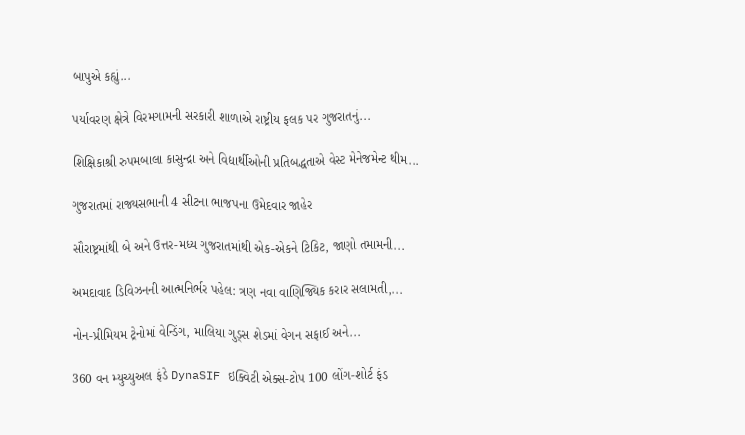બાપુએ કહ્યું...

પર્યાવરણ ક્ષેત્રે વિરમગામની સરકારી શાળાએ રાષ્ટ્રીય ફલક પર ગુજરાતનું...

શિક્ષિકાશ્રી રુપમબાલા કાસુન્દ્રા અને વિદ્યાર્થીઓની પ્રતિબદ્ધતાએ વેસ્ટ મેનેજમેન્ટ થીમ...

ગુજરાતમાં રાજ્યસભાની 4 સીટના ભાજપના ઉમેદવાર જાહેર

સૌરાષ્ટ્રમાંથી બે અને ઉત્તર-મધ્ય ગુજરાતમાંથી એક-એકને ટિકિટ, જાણો તમામની...

અમદાવાદ ડિવિઝનની આત્મનિર્ભર પહેલ: ત્રણ નવા વાણિજ્યિક કરાર સલામતી,...

નોન-પ્રીમિયમ ટ્રેનોમાં વેન્ડિંગ, માલિયા ગુડ્સ શેડમાં વેગન સફાઈ અને...

360 વન મ્યુચ્યુઅલ ફંડે DynaSIF ઇક્વિટી એક્સ-ટોપ 100 લોંગ-શોર્ટ ફંડ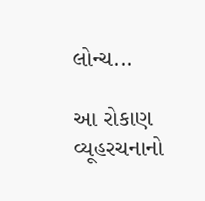લોન્ચ...

આ રોકાણ વ્યૂહરચનાનો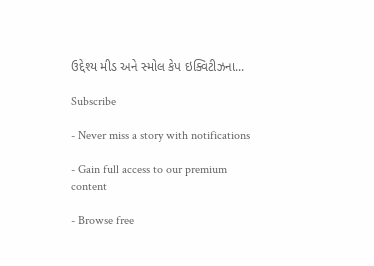ઉદ્દેશ્ય મીડ અને સ્મોલ કેપ ઇક્વિટીઝના...

Subscribe

- Never miss a story with notifications

- Gain full access to our premium content

- Browse free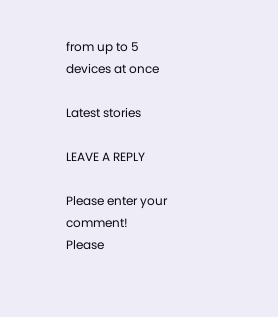from up to 5 devices at once

Latest stories

LEAVE A REPLY

Please enter your comment!
Please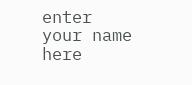enter your name here